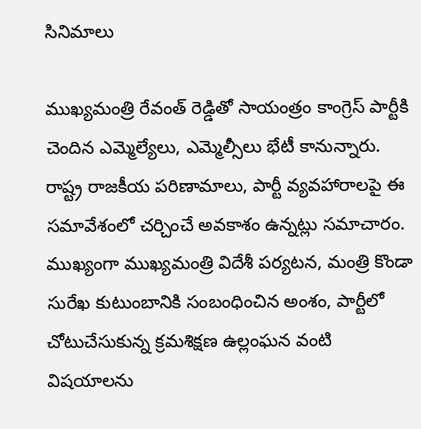సినిమాలు

ముఖ్యమంత్రి రేవంత్ రెడ్డితో సాయంత్రం కాంగ్రెస్ పార్టీకి చెందిన ఎమ్మెల్యేలు, ఎమ్మెల్సీలు భేటీ కానున్నారు. రాష్ట్ర రాజకీయ పరిణామాలు, పార్టీ వ్యవహారాలపై ఈ సమావేశంలో చర్చించే అవకాశం ఉన్నట్లు సమాచారం. ముఖ్యంగా ముఖ్యమంత్రి విదేశీ పర్యటన, మంత్రి కొండా సురేఖ కుటుంబానికి సంబంధించిన అంశం, పార్టీలో చోటుచేసుకున్న క్రమశిక్షణ ఉల్లంఘన వంటి విషయాలను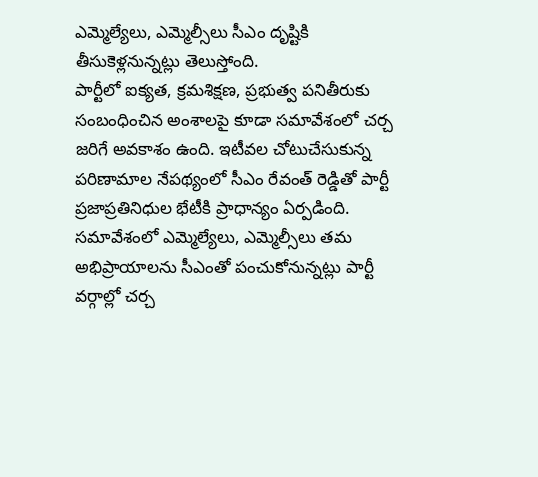ఎమ్మెల్యేలు, ఎమ్మెల్సీలు సీఎం దృష్టికి తీసుకెళ్లనున్నట్లు తెలుస్తోంది.
పార్టీలో ఐక్యత, క్రమశిక్షణ, ప్రభుత్వ పనితీరుకు సంబంధించిన అంశాలపై కూడా సమావేశంలో చర్చ జరిగే అవకాశం ఉంది. ఇటీవల చోటుచేసుకున్న పరిణామాల నేపథ్యంలో సీఎం రేవంత్ రెడ్డితో పార్టీ ప్రజాప్రతినిధుల భేటీకి ప్రాధాన్యం ఏర్పడింది. సమావేశంలో ఎమ్మెల్యేలు, ఎమ్మెల్సీలు తమ అభిప్రాయాలను సీఎంతో పంచుకోనున్నట్లు పార్టీ వర్గాల్లో చర్చ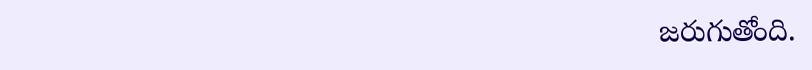జరుగుతోంది.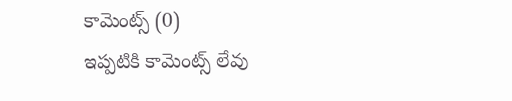కామెంట్స్ (0)
ఇప్పటికి కామెంట్స్ లేవు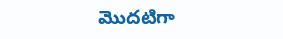మొదటిగా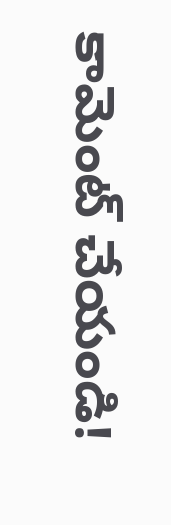కామెంట్ చేయండి!